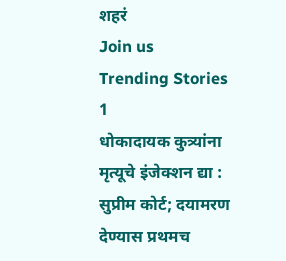शहरं
Join us
Trending Stories
1
धोकादायक कुत्र्यांना मृत्यूचे इंजेक्शन द्या : सुप्रीम कोर्ट; दयामरण देण्यास प्रथमच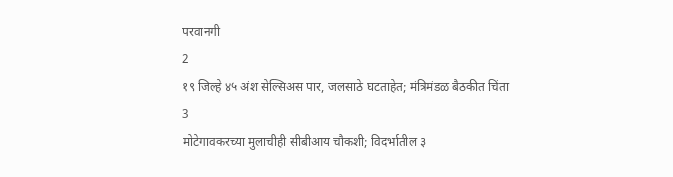परवानगी
2
१९ जिल्हे ४५ अंश सेल्सिअस पार, जलसाठे घटताहेत; मंत्रिमंडळ बैठकीत चिंता
3
मोटेगावकरच्या मुलाचीही सीबीआय चौकशी; विदर्भातील ३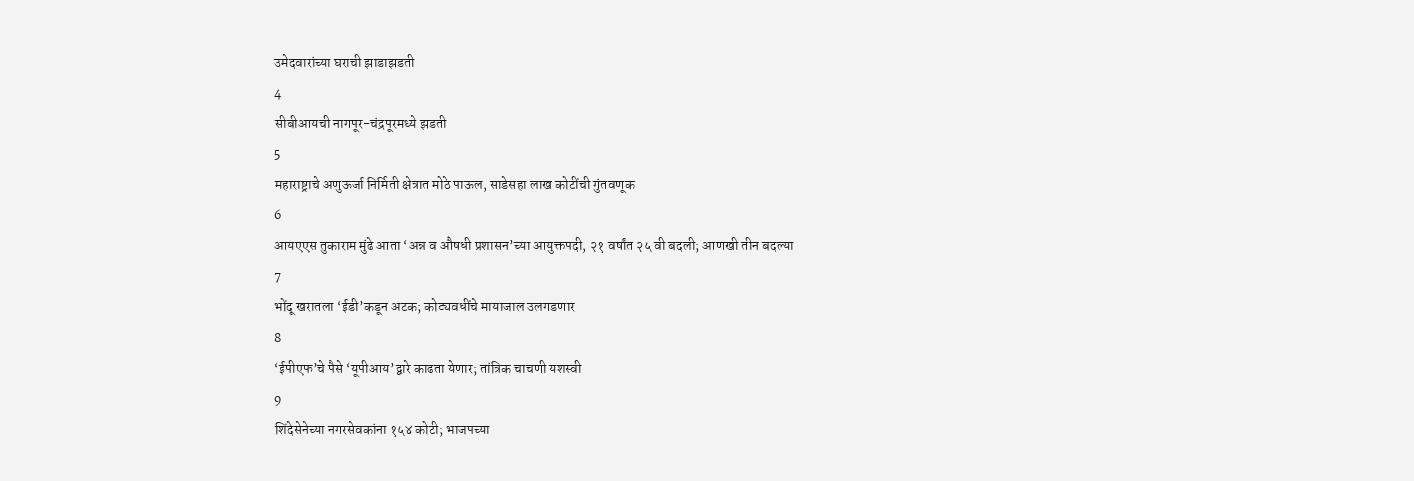उमेदवारांच्या घराची झाडाझडती
4
सीबीआयची नागपूर-चंद्रपूरमध्ये झडती
5
महाराष्ट्राचे अणुऊर्जा निर्मिती क्षेत्रात मोठे पाऊल, साडेसहा लाख कोटींची गुंतवणूक
6
आयएएस तुकाराम मुंढे आता ‘अन्न व औषधी प्रशासन’च्या आयुक्तपदी, २१ वर्षांत २५ वी बदली; आणखी तीन बदल्या
7
भोंदू खरातला ‘ईडी’कडून अटक; कोट्यवधींचे मायाजाल उलगडणार
8
‘ईपीएफ’चे पैसे ‘यूपीआय’द्वारे काढता येणार; तांत्रिक चाचणी यशस्वी
9
शिंदेसेनेच्या नगरसेवकांना १५४ कोटी; भाजपच्या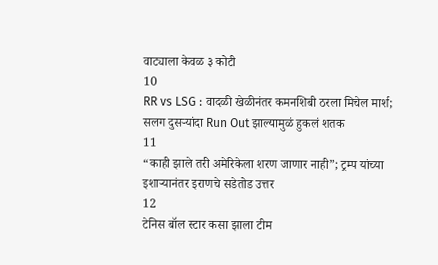वाट्याला केवळ ३ कोटी
10
RR vs LSG : वादळी खेळीनंतर कमनशिबी ठरला मिचेल मार्श; सलग दुसऱ्यांदा Run Out झाल्यामुळं हुकलं शतक
11
“काही झाले तरी अमेरिकेला शरण जाणार नाही”; ट्रम्प यांच्या इशाऱ्यानंतर इराणचे सडेतोड उत्तर
12
टेनिस बॉल स्टार कसा झाला टीम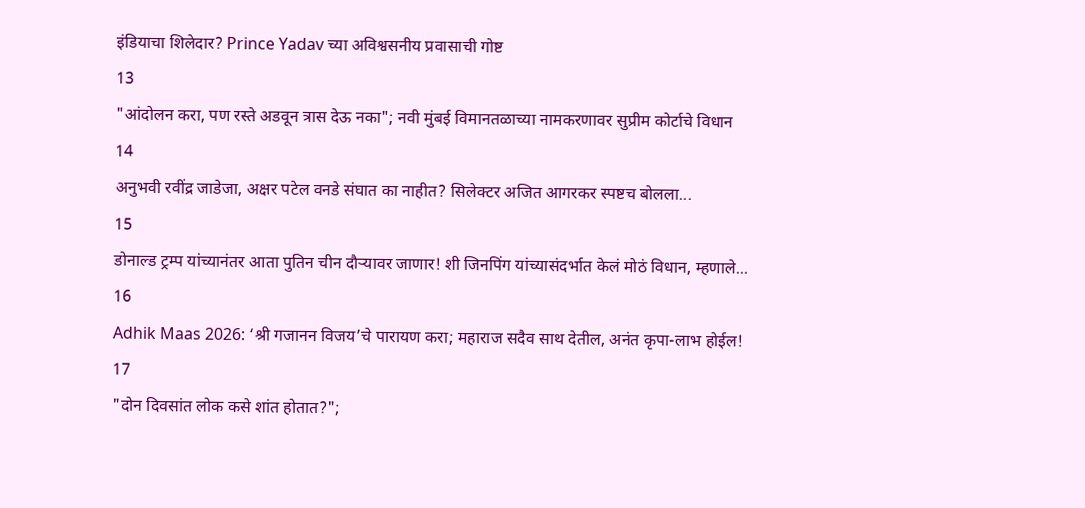इंडियाचा शिलेदार? Prince Yadav च्या अविश्वसनीय प्रवासाची गोष्ट
13
"आंदोलन करा, पण रस्ते अडवून त्रास देऊ नका"; नवी मुंबई विमानतळाच्या नामकरणावर सुप्रीम कोर्टाचे विधान
14
अनुभवी रवींद्र जाडेजा, अक्षर पटेल वनडे संघात का नाहीत? सिलेक्टर अजित आगरकर स्पष्टच बोलला...
15
डोनाल्ड ट्रम्प यांच्यानंतर आता पुतिन चीन दौऱ्यावर जाणार! शी जिनपिंग यांच्यासंदर्भात केलं मोठं विधान, म्हणाले...
16
Adhik Maas 2026: ‘श्री गजानन विजय’चे पारायण करा; महाराज सदैव साथ देतील, अनंत कृपा-लाभ होईल!
17
"दोन दिवसांत लोक कसे शांत होतात?";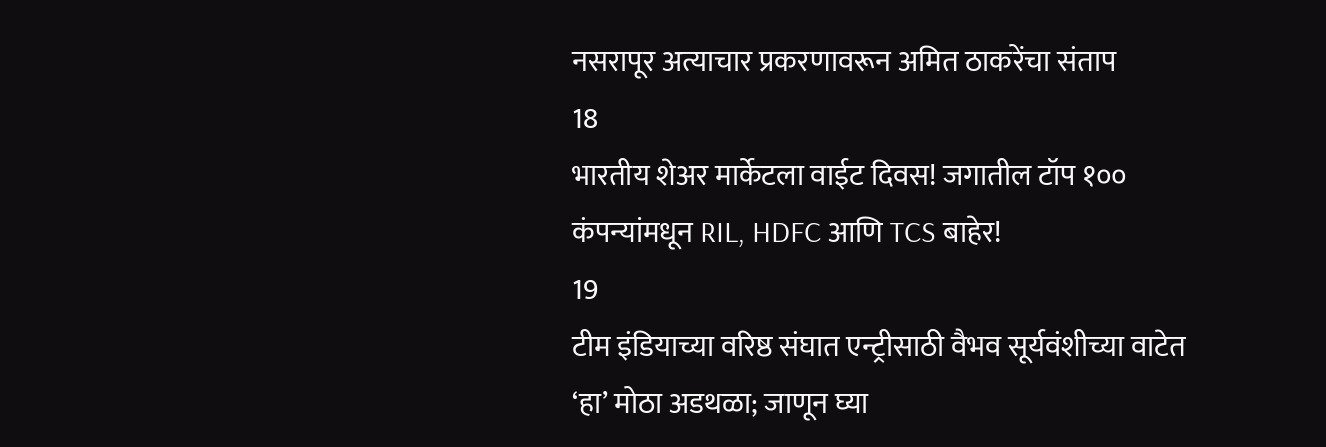नसरापूर अत्याचार प्रकरणावरून अमित ठाकरेंचा संताप
18
भारतीय शेअर मार्केटला वाईट दिवस! जगातील टॉप १०० कंपन्यांमधून RIL, HDFC आणि TCS बाहेर!
19
टीम इंडियाच्या वरिष्ठ संघात एन्ट्रीसाठी वैभव सूर्यवंशीच्या वाटेत ‘हा’ मोठा अडथळा; जाणून घ्या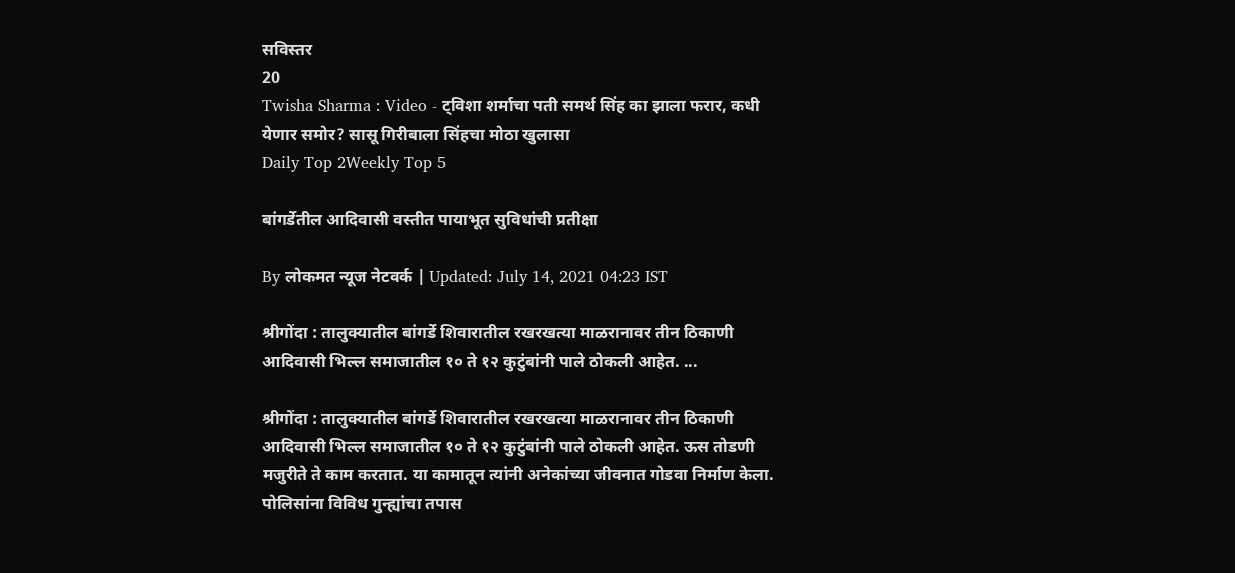सविस्तर
20
Twisha Sharma : Video - ट्विशा शर्माचा पती समर्थ सिंह का झाला फरार, कधी येणार समोर? सासू गिरीबाला सिंहचा मोठा खुलासा
Daily Top 2Weekly Top 5

बांगर्डेतील आदिवासी वस्तीत पायाभूत सुविधांची प्रतीक्षा

By लोकमत न्यूज नेटवर्क | Updated: July 14, 2021 04:23 IST

श्रीगोंदा : तालुक्यातील बांगर्डे शिवारातील रखरखत्या माळरानावर तीन ठिकाणी आदिवासी भिल्ल समाजातील १० ते १२ कुटुंबांनी पाले ठोकली आहेत. ...

श्रीगोंदा : तालुक्यातील बांगर्डे शिवारातील रखरखत्या माळरानावर तीन ठिकाणी आदिवासी भिल्ल समाजातील १० ते १२ कुटुंबांनी पाले ठोकली आहेत. ऊस तोडणी मजुरीते ते काम करतात. या कामातून त्यांनी अनेकांच्या जीवनात गोडवा निर्माण केला. पोलिसांना विविध गुन्ह्यांचा तपास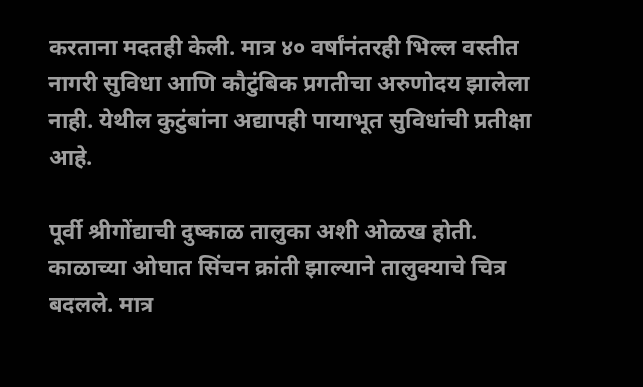करताना मदतही केली. मात्र ४० वर्षांनंतरही भिल्ल वस्तीत नागरी सुविधा आणि कौटुंबिक प्रगतीचा अरुणोदय झालेला नाही. येथील कुटुंबांना अद्यापही पायाभूत सुविधांची प्रतीक्षा आहे.

पूर्वी श्रीगोंद्याची दुष्काळ तालुका अशी ओळख होती. काळाच्या ओघात सिंचन क्रांती झाल्याने तालुक्याचे चित्र बदलले. मात्र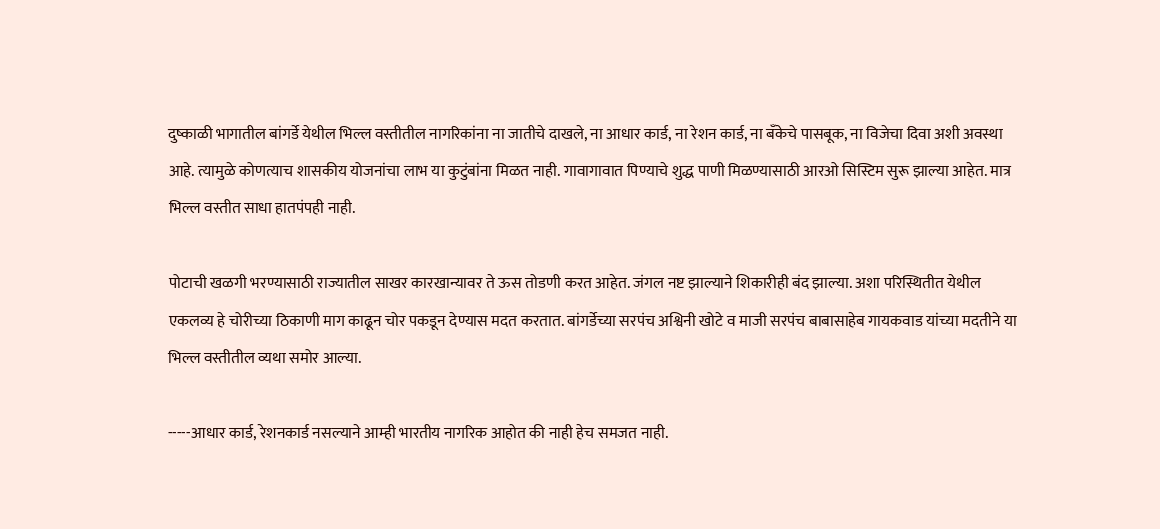दुष्काळी भागातील बांगर्डे येथील भिल्ल वस्तीतील नागरिकांना ना जातीचे दाखले, ना आधार कार्ड, ना रेशन कार्ड, ना बँकेचे पासबूक, ना विजेचा दिवा अशी अवस्था आहे. त्यामुळे कोणत्याच शासकीय योजनांचा लाभ या कुटुंबांना मिळत नाही. गावागावात पिण्याचे शुद्ध पाणी मिळण्यासाठी आरओ सिस्टिम सुरू झाल्या आहेत. मात्र भिल्ल वस्तीत साधा हातपंपही नाही.

पोटाची खळगी भरण्यासाठी राज्यातील साखर कारखान्यावर ते ऊस तोडणी करत आहेत. जंगल नष्ट झाल्याने शिकारीही बंद झाल्या. अशा परिस्थितीत येथील एकलव्य हे चोरीच्या ठिकाणी माग काढून चोर पकडून देण्यास मदत करतात. बांगर्डेच्या सरपंच अश्विनी खोटे व माजी सरपंच बाबासाहेब गायकवाड यांच्या मदतीने या भिल्ल वस्तीतील व्यथा समोर आल्या.

-----आधार कार्ड, रेशनकार्ड नसल्याने आम्ही भारतीय नागरिक आहोत की नाही हेच समजत नाही.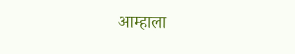आम्हाला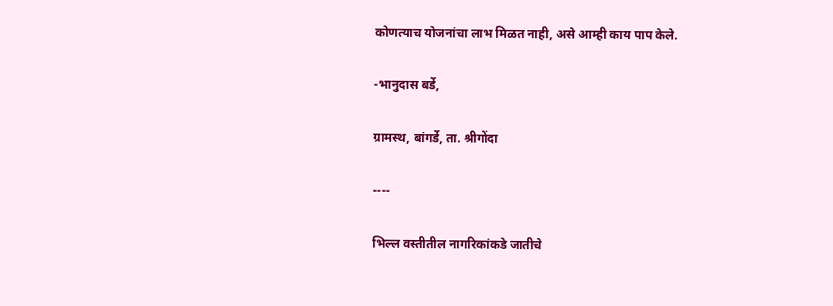कोणत्याच योजनांचा लाभ मिळत नाही, असे आम्ही काय पाप केले.

-भानुदास बर्डे,

ग्रामस्थ, बांगर्डे, ता. श्रीगोंदा

----

भिल्ल वस्तीतील नागरिकांकडे जातीचे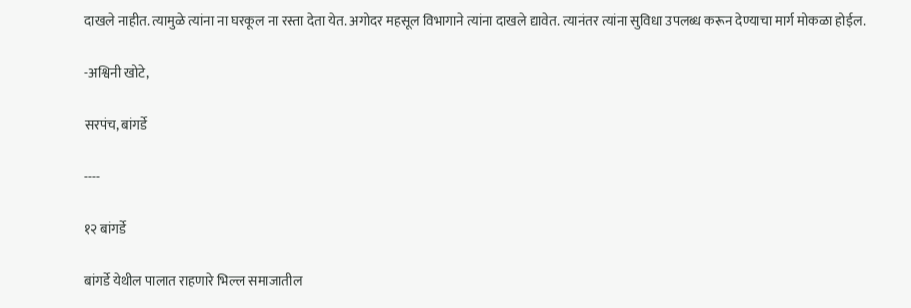दाखले नाहीत. त्यामुळे त्यांना ना घरकूल ना रस्ता देता येत. अगोदर महसूल विभागाने त्यांना दाखले द्यावेत. त्यानंतर त्यांना सुविधा उपलब्ध करून देण्याचा मार्ग मोकळा होईल.

-अश्विनी खोटे,

सरपंच, बांगर्डे

----

१२ बांगर्डे

बांगर्डे येथील पालात राहणारे भिल्ल समाजातील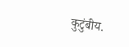कुटुंबीय.